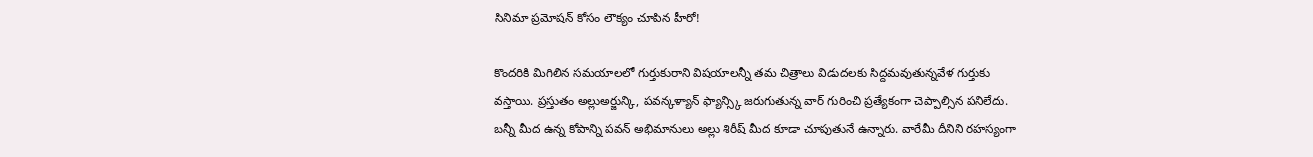సినిమా ప్రమోషన్ కోసం లౌక్యం చూపిన హీరో!

కొందరికి మిగిలిన సమయాలలో గుర్తుకురాని విషయాలన్నీ తమ చిత్రాలు విడుదలకు సిద్దమవుతున్నవేళ గుర్తుకు వస్తాయి. ప్రస్తుతం అల్లుఅర్జున్కి, పవన్కళ్యాన్ ఫ్యాన్స్కి జరుగుతున్న వార్ గురించి ప్రత్యేకంగా చెప్పాల్సిన పనిలేదు. బన్నీ మీద ఉన్న కోపాన్ని పవన్ అభిమానులు అల్లు శిరీష్ మీద కూడా చూపుతునే ఉన్నారు. వారేమీ దీనిని రహస్యంగా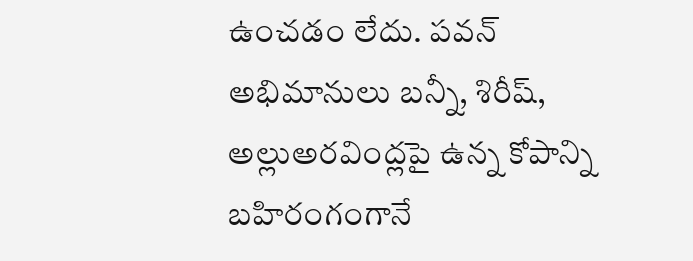ఉంచడం లేదు. పవన్ అభిమానులు బన్నీ, శిరీష్, అల్లుఅరవింద్లపై ఉన్న కోపాన్ని బహిరంగంగానే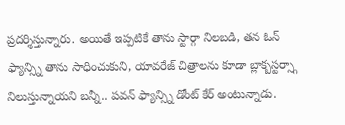ప్రదర్శిస్తున్నారు. అయితే ఇప్పటికే తాను స్టార్గా నిలబడి, తన ఓన్ ఫ్యాన్స్ని తాను సాధించుకుని, యావరేజ్ చిత్రాలను కూడా బ్లాక్బస్టర్స్గా నిలుస్తున్నాయని బన్నీ.. పవన్ ఫ్యాన్స్ని డోంట్ కేర్ అంటున్నాడు.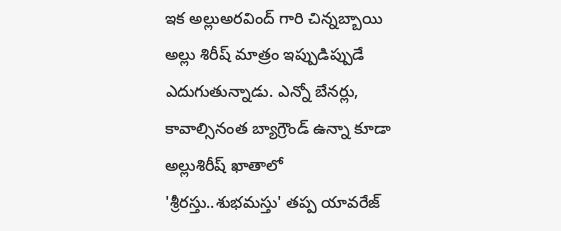ఇక అల్లుఅరవింద్ గారి చిన్నబ్బాయి అల్లు శిరీష్ మాత్రం ఇప్పుడిప్పుడే ఎదుగుతున్నాడు. ఎన్నో బేనర్లు, కావాల్సినంత బ్యాగ్రౌండ్ ఉన్నా కూడా అల్లుశిరీష్ ఖాతాలో 'శ్రీరస్తు..శుభమస్తు' తప్ప యావరేజ్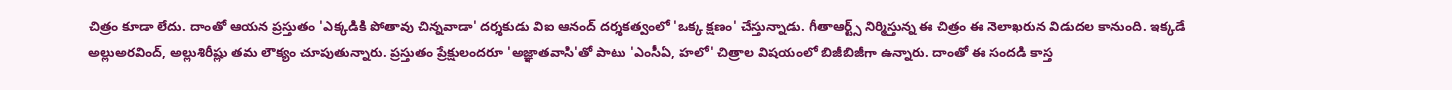చిత్రం కూడా లేదు. దాంతో ఆయన ప్రస్తుతం 'ఎక్కడికి పోతావు చిన్నవాడా' దర్శకుడు విఐ ఆనంద్ దర్శకత్వంలో 'ఒక్క క్షణం' చేస్తున్నాడు. గీతాఆర్ట్స్ నిర్మిస్తున్న ఈ చిత్రం ఈ నెలాఖరున విడుదల కానుంది. ఇక్కడే అల్లుఅరవింద్, అల్లుశిరీష్లు తమ లౌక్యం చూపుతున్నారు. ప్రస్తుతం ప్రేక్షులందరూ 'అజ్ఞాతవాసి'తో పాటు 'ఎంసీఏ, హలో' చిత్రాల విషయంలో బిజీబిజీగా ఉన్నారు. దాంతో ఈ సందడి కాస్త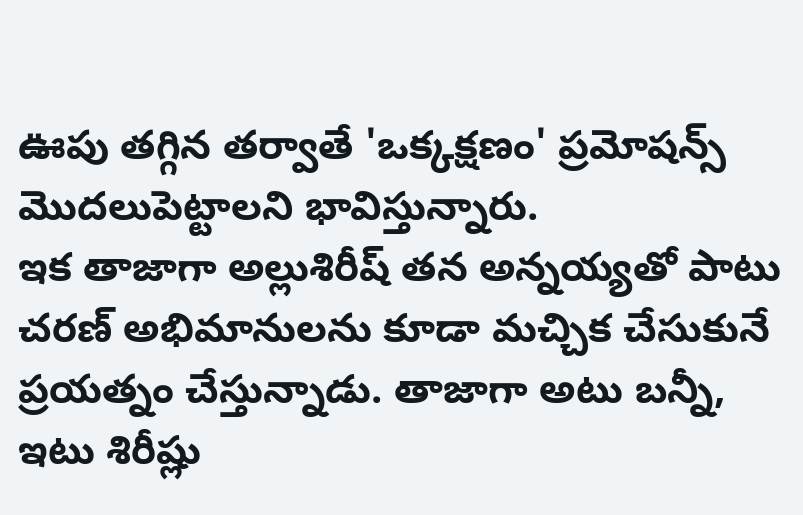ఊపు తగ్గిన తర్వాతే 'ఒక్కక్షణం' ప్రమోషన్స్ మొదలుపెట్టాలని భావిస్తున్నారు.
ఇక తాజాగా అల్లుశిరీష్ తన అన్నయ్యతో పాటు చరణ్ అభిమానులను కూడా మచ్చిక చేసుకునే ప్రయత్నం చేస్తున్నాడు. తాజాగా అటు బన్నీ, ఇటు శిరీష్లు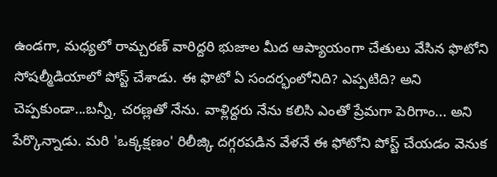ఉండగా, మధ్యలో రామ్చరణ్ వారిద్దరి భుజాల మీద ఆప్యాయంగా చేతులు వేసిన ఫొటోని సోషల్మీడియాలో పోస్ట్ చేశాడు. ఈ ఫొటో ఏ సందర్భంలోనిది? ఎప్పటిది? అని చెప్పకుండా...బన్నీ, చరణ్లతో నేను. వాళ్లిద్దరు నేను కలిసి ఎంతో ప్రేమగా పెరిగాం... అని పేర్కొన్నాడు. మరి 'ఒక్కక్షణం' రిలీజ్కి దగ్గరపడిన వేళనే ఈ ఫోటోని పోస్ట్ చేయడం వెనుక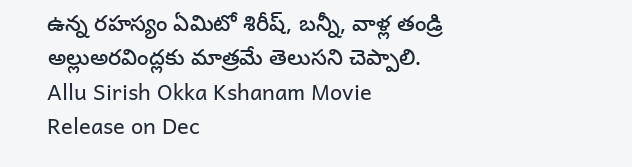ఉన్న రహస్యం ఏమిటో శిరీష్, బన్నీ, వాళ్ల తండ్రి అల్లుఅరవింద్లకు మాత్రమే తెలుసని చెప్పాలి.
Allu Sirish Okka Kshanam Movie Release on Dec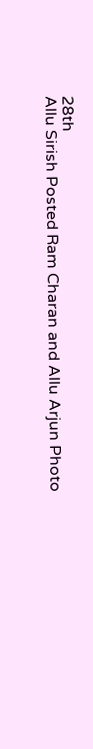28th
Allu Sirish Posted Ram Charan and Allu Arjun Photo